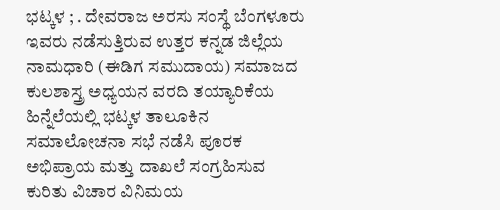ಭಟ್ಕಳ ; . ದೇವರಾಜ ಅರಸು ಸಂಸ್ಥೆ ಬೆಂಗಳೂರು ಇವರು ನಡೆಸುತ್ತಿರುವ ಉತ್ತರ ಕನ್ನಡ ಜಿಲ್ಲೆಯ ನಾಮಧಾರಿ (ಈಡಿಗ ಸಮುದಾಯ) ಸಮಾಜದ ಕುಲಶಾಸ್ತ್ರ ಅಧ್ಯಯನ ವರದಿ ತಯ್ಯಾರಿಕೆಯ ಹಿನ್ನೆಲೆಯಲ್ಲಿ ಭಟ್ಕಳ ತಾಲೂಕಿನ ಸಮಾಲೋಚನಾ ಸಭೆ ನಡೆಸಿ ಪೂರಕ ಅಭಿಪ್ರಾಯ ಮತ್ತು ದಾಖಲೆ ಸಂಗ್ರಹಿಸುವ ಕುರಿತು ವಿಚಾರ ವಿನಿಮಯ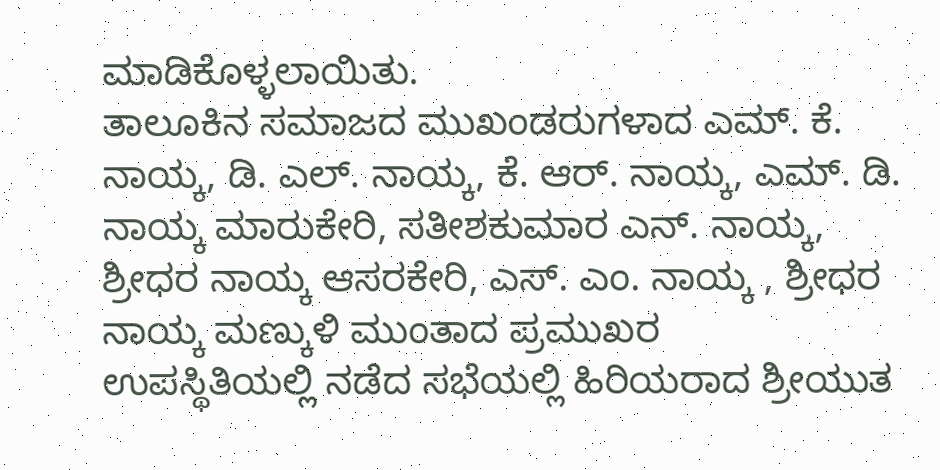ಮಾಡಿಕೊಳ್ಳಲಾಯಿತು.
ತಾಲೂಕಿನ ಸಮಾಜದ ಮುಖಂಡರುಗಳಾದ ಎಮ್. ಕೆ. ನಾಯ್ಕ, ಡಿ. ಎಲ್. ನಾಯ್ಕ, ಕೆ. ಆರ್. ನಾಯ್ಕ, ಎಮ್. ಡಿ. ನಾಯ್ಕ ಮಾರುಕೇರಿ, ಸತೀಶಕುಮಾರ ಎನ್. ನಾಯ್ಕ, ಶ್ರೀಧರ ನಾಯ್ಕ ಆಸರಕೇರಿ, ಎಸ್. ಎಂ. ನಾಯ್ಕ , ಶ್ರೀಧರ ನಾಯ್ಕ ಮಣ್ಕುಳಿ ಮುಂತಾದ ಪ್ರಮುಖರ
ಉಪಸ್ಥಿತಿಯಲ್ಲಿ ನಡೆದ ಸಭೆಯಲ್ಲಿ ಹಿರಿಯರಾದ ಶ್ರೀಯುತ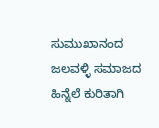ಸುಮುಖಾನಂದ ಜಲವಳ್ಳಿ ಸಮಾಜದ ಹಿನ್ನೆಲೆ ಕುರಿತಾಗಿ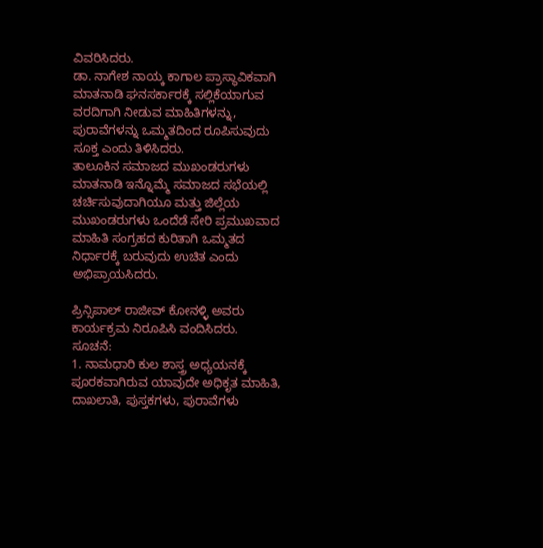ವಿವರಿಸಿದರು.
ಡಾ. ನಾಗೇಶ ನಾಯ್ಕ ಕಾಗಾಲ ಪ್ರಾಸ್ಥಾವಿಕವಾಗಿ ಮಾತನಾಡಿ ಘನಸರ್ಕಾರಕ್ಕೆ ಸಲ್ಲಿಕೆಯಾಗುವ ವರದಿಗಾಗಿ ನೀಡುವ ಮಾಹಿತಿಗಳನ್ನು, ಪುರಾವೆಗಳನ್ನು ಒಮ್ಮತದಿಂದ ರೂಪಿಸುವುದು ಸೂಕ್ತ ಎಂದು ತಿಳಿಸಿದರು.
ತಾಲೂಕಿನ ಸಮಾಜದ ಮುಖಂಡರುಗಳು ಮಾತನಾಡಿ ಇನ್ನೊಮ್ಮೆ ಸಮಾಜದ ಸಭೆಯಲ್ಲಿ ಚರ್ಚಿಸುವುದಾಗಿಯೂ ಮತ್ತು ಜಿಲ್ಲೆಯ ಮುಖಂಡರುಗಳು ಒಂದೆಡೆ ಸೇರಿ ಪ್ರಮುಖವಾದ ಮಾಹಿತಿ ಸಂಗ್ರಹದ ಕುರಿತಾಗಿ ಒಮ್ಮತದ ನಿರ್ಧಾರಕ್ಕೆ ಬರುವುದು ಉಚಿತ ಎಂದು ಅಭಿಪ್ರಾಯಸಿದರು.

ಪ್ರಿನ್ಸಿಪಾಲ್ ರಾಜೀವ್ ಕೋನಳ್ಳಿ ಅವರು ಕಾರ್ಯಕ್ರಮ ನಿರೂಪಿಸಿ ವಂದಿಸಿದರು.
ಸೂಚನೆ:
1. ನಾಮಧಾರಿ ಕುಲ ಶಾಸ್ತ್ರ ಅಧ್ಯಯನಕ್ಕೆ ಪೂರಕವಾಗಿರುವ ಯಾವುದೇ ಅಧಿಕೃತ ಮಾಹಿತಿ, ದಾಖಲಾತಿ, ಪುಸ್ತಕಗಳು, ಪುರಾವೆಗಳು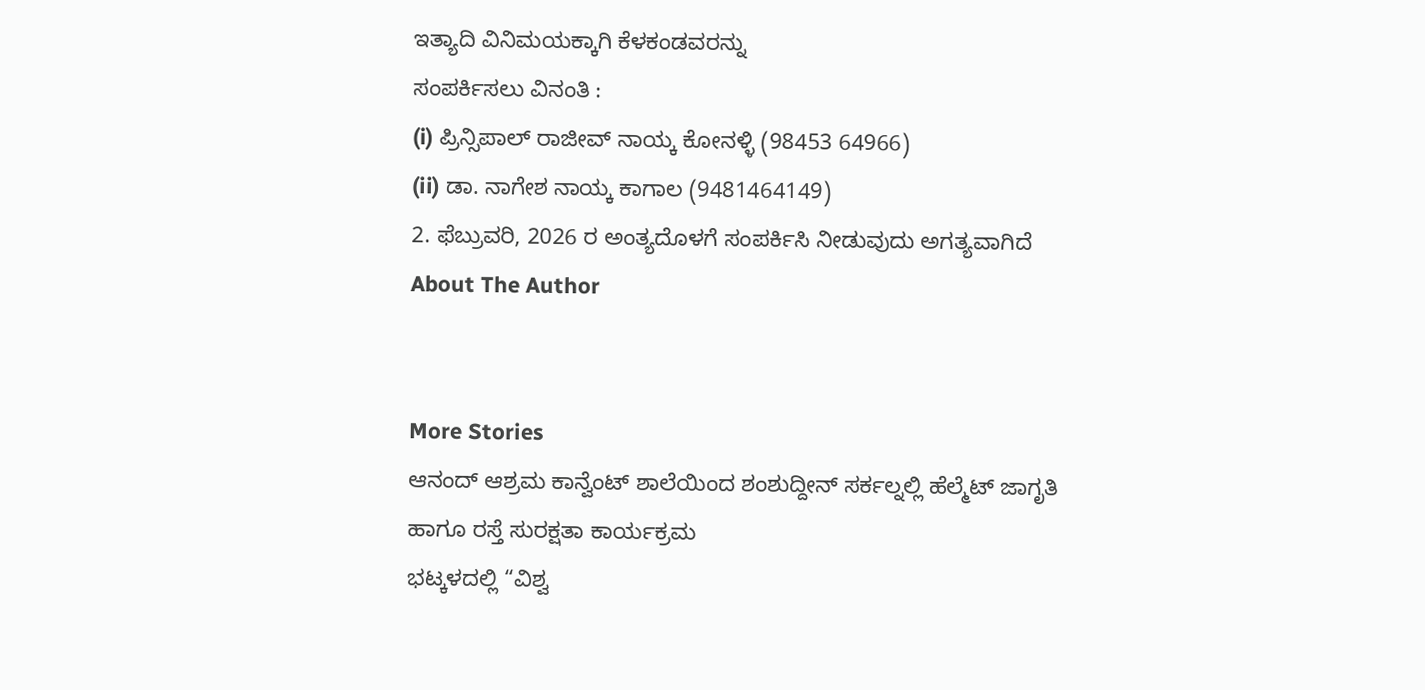ಇತ್ಯಾದಿ ವಿನಿಮಯಕ್ಕಾಗಿ ಕೆಳಕಂಡವರನ್ನು
ಸಂಪರ್ಕಿಸಲು ವಿನಂತಿ :
(i) ಪ್ರಿನ್ಸಿಪಾಲ್ ರಾಜೀವ್ ನಾಯ್ಕ ಕೋನಳ್ಳಿ (98453 64966)
(ii) ಡಾ. ನಾಗೇಶ ನಾಯ್ಕ ಕಾಗಾಲ (9481464149)
2. ಫೆಬ್ರುವರಿ, 2026 ರ ಅಂತ್ಯದೊಳಗೆ ಸಂಪರ್ಕಿಸಿ ನೀಡುವುದು ಅಗತ್ಯವಾಗಿದೆ
About The Author


More Stories
ಆನಂದ್ ಆಶ್ರಮ ಕಾನ್ವೆಂಟ್ ಶಾಲೆಯಿಂದ ಶಂಶುದ್ದೀನ್ ಸರ್ಕಲ್ನಲ್ಲಿ ಹೆಲ್ಮೆಟ್ ಜಾಗೃತಿ ಹಾಗೂ ರಸ್ತೆ ಸುರಕ್ಷತಾ ಕಾರ್ಯಕ್ರಮ
ಭಟ್ಕಳದಲ್ಲಿ “ವಿಶ್ವ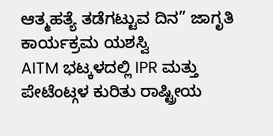ಆತ್ಮಹತ್ಯೆ ತಡೆಗಟ್ಟುವ ದಿನ” ಜಾಗೃತಿ ಕಾರ್ಯಕ್ರಮ ಯಶಸ್ವಿ
AITM ಭಟ್ಕಳದಲ್ಲಿ IPR ಮತ್ತು ಪೇಟೆಂಟ್ಗಳ ಕುರಿತು ರಾಷ್ಟ್ರೀಯ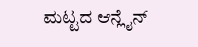ಮಟ್ಟದ ಆನ್ಲೈನ್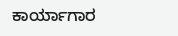ಕಾರ್ಯಾಗಾರ